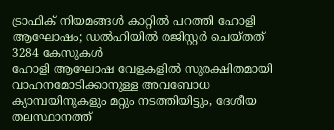ട്രാഫിക് നിയമങ്ങൾ കാറ്റിൽ പറത്തി ഹോളി ആഘോഷം; ഡൽഹിയിൽ രജിസ്റ്റർ ചെയ്തത് 3284 കേസുകൾ
ഹോളി ആഘോഷ വേളകളിൽ സുരക്ഷിതമായി വാഹനമോടിക്കാനുള്ള അവബോധ ക്യാമ്പയിനുകളും മറ്റും നടത്തിയിട്ടും, ദേശീയ തലസ്ഥാനത്ത്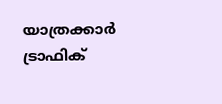യാത്രക്കാർ ട്രാഫിക്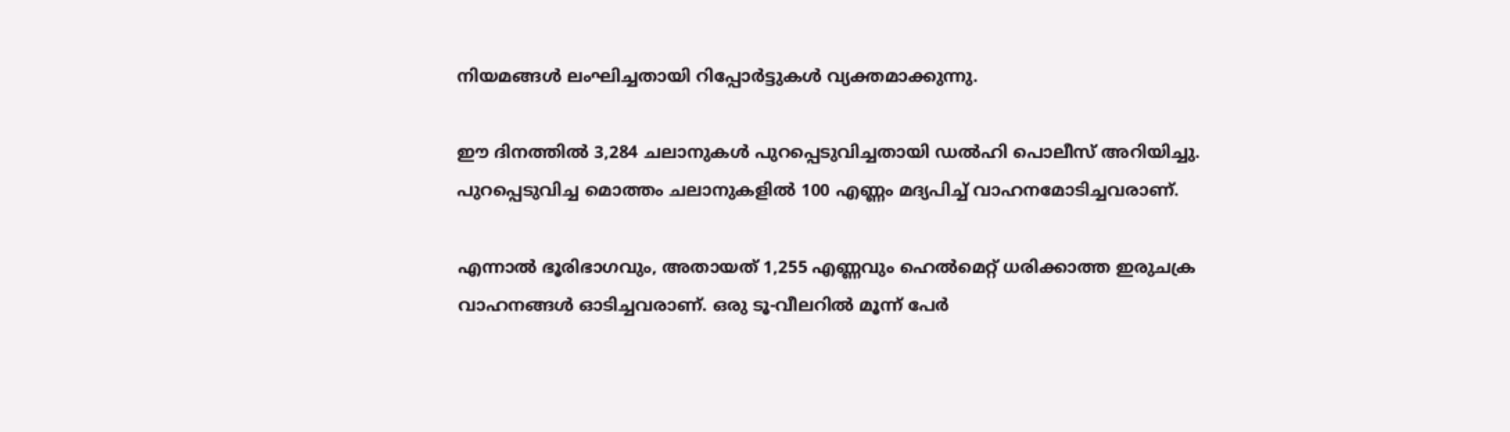നിയമങ്ങൾ ലംഘിച്ചതായി റിപ്പോർട്ടുകൾ വ്യക്തമാക്കുന്നു.

ഈ ദിനത്തിൽ 3,284 ചലാനുകൾ പുറപ്പെടുവിച്ചതായി ഡൽഹി പൊലീസ് അറിയിച്ചു. പുറപ്പെടുവിച്ച മൊത്തം ചലാനുകളിൽ 100 എണ്ണം മദ്യപിച്ച് വാഹനമോടിച്ചവരാണ്.

എന്നാൽ ഭൂരിഭാഗവും, അതായത് 1,255 എണ്ണവും ഹെൽമെറ്റ് ധരിക്കാത്ത ഇരുചക്ര വാഹനങ്ങൾ ഓടിച്ചവരാണ്. ഒരു ടൂ-വീലറിൽ മൂന്ന് പേർ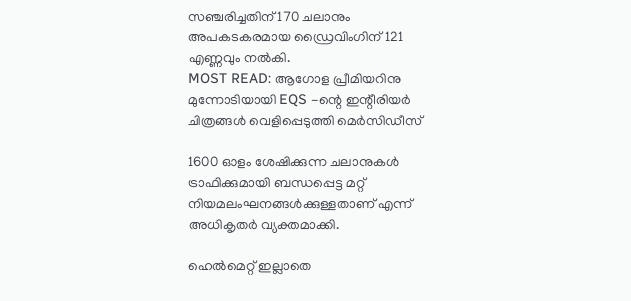സഞ്ചരിച്ചതിന് 170 ചലാനും അപകടകരമായ ഡ്രൈവിംഗിന് 121 എണ്ണവും നൽകി.
MOST READ: ആഗോള പ്രീമിയറിനു മുന്നോടിയായി EQS -ന്റെ ഇന്റീരിയർ ചിത്രങ്ങൾ വെളിപ്പെടുത്തി മെർസിഡീസ്

1600 ഓളം ശേഷിക്കുന്ന ചലാനുകൾ ട്രാഫിക്കുമായി ബന്ധപ്പെട്ട മറ്റ് നിയമലംഘനങ്ങൾക്കുള്ളതാണ് എന്ന് അധികൃതർ വ്യക്തമാക്കി.

ഹെൽമെറ്റ് ഇല്ലാതെ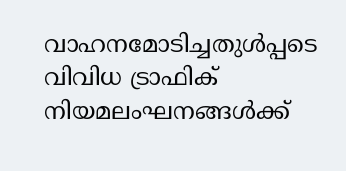വാഹനമോടിച്ചതുൾപ്പടെ വിവിധ ട്രാഫിക് നിയമലംഘനങ്ങൾക്ക്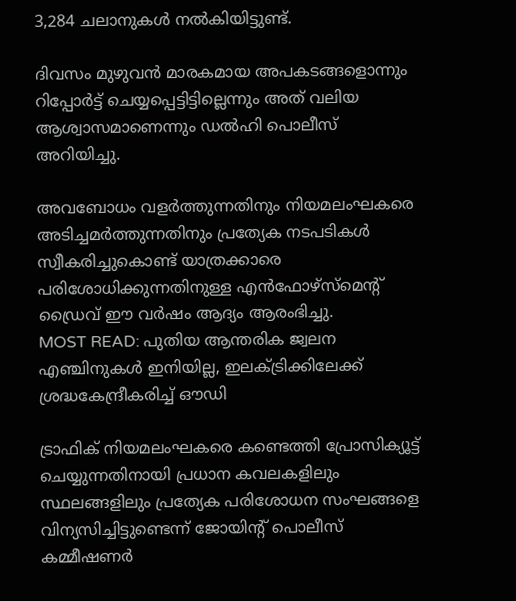3,284 ചലാനുകൾ നൽകിയിട്ടുണ്ട്.

ദിവസം മുഴുവൻ മാരകമായ അപകടങ്ങളൊന്നും റിപ്പോർട്ട് ചെയ്യപ്പെട്ടിട്ടില്ലെന്നും അത് വലിയ ആശ്വാസമാണെന്നും ഡൽഹി പൊലീസ് അറിയിച്ചു.

അവബോധം വളർത്തുന്നതിനും നിയമലംഘകരെ അടിച്ചമർത്തുന്നതിനും പ്രത്യേക നടപടികൾ സ്വീകരിച്ചുകൊണ്ട് യാത്രക്കാരെ പരിശോധിക്കുന്നതിനുള്ള എൻഫോഴ്സ്മെന്റ് ഡ്രൈവ് ഈ വർഷം ആദ്യം ആരംഭിച്ചു.
MOST READ: പുതിയ ആന്തരിക ജ്വലന എഞ്ചിനുകൾ ഇനിയില്ല, ഇലക്ട്രിക്കിലേക്ക് ശ്രദ്ധകേന്ദ്രീകരിച്ച് ഔഡി

ട്രാഫിക് നിയമലംഘകരെ കണ്ടെത്തി പ്രോസിക്യൂട്ട് ചെയ്യുന്നതിനായി പ്രധാന കവലകളിലും സ്ഥലങ്ങളിലും പ്രത്യേക പരിശോധന സംഘങ്ങളെ വിന്യസിച്ചിട്ടുണ്ടെന്ന് ജോയിന്റ് പൊലീസ് കമ്മീഷണർ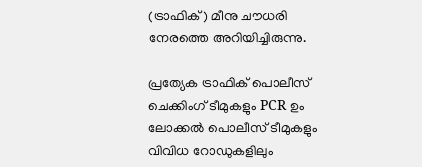(ട്രാഫിക്) മീനു ചൗധരി നേരത്തെ അറിയിച്ചിരുന്നു.

പ്രത്യേക ട്രാഫിക് പൊലീസ് ചെക്കിംഗ് ടീമുകളും PCR ഉം ലോക്കൽ പൊലീസ് ടീമുകളും വിവിധ റോഡുകളിലും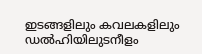ഇടങ്ങളിലും കവലകളിലും ഡൽഹിയിലുടനീളം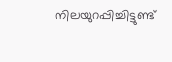നിലയുറപ്പിച്ചിട്ടുണ്ട്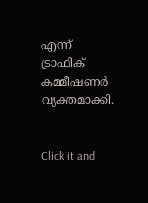എന്ന് ട്രാഫിക് കമ്മീഷണർ വ്യക്തമാക്കി.


Click it and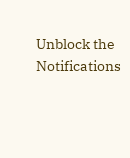Unblock the Notifications